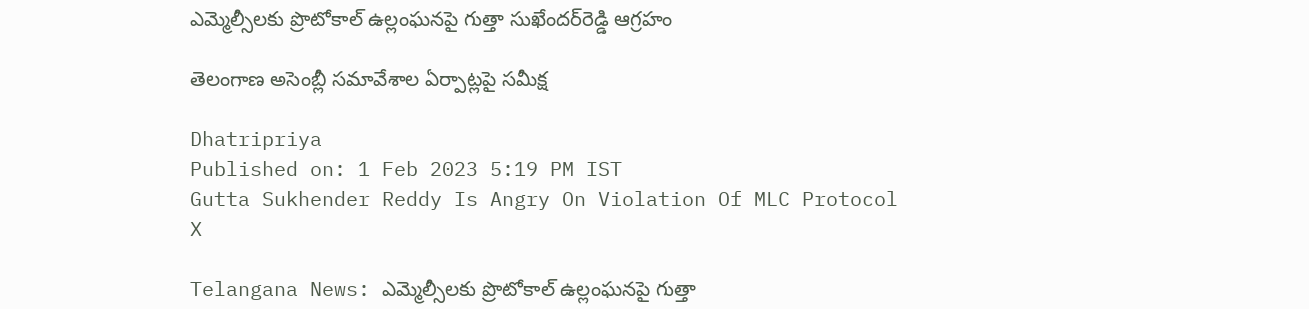ఎమ్మెల్సీలకు ప్రొటోకాల్ ఉల్లంఘనపై గుత్తా సుఖేందర్‌రెడ్డి ఆగ్రహం

తెలంగాణ అసెంబ్లీ సమావేశాల ఏర్పాట్లపై సమీక్ష

Dhatripriya
Published on: 1 Feb 2023 5:19 PM IST
Gutta Sukhender Reddy Is Angry On Violation Of MLC Protocol
X

Telangana News: ఎమ్మెల్సీలకు ప్రొటోకాల్ ఉల్లంఘనపై గుత్తా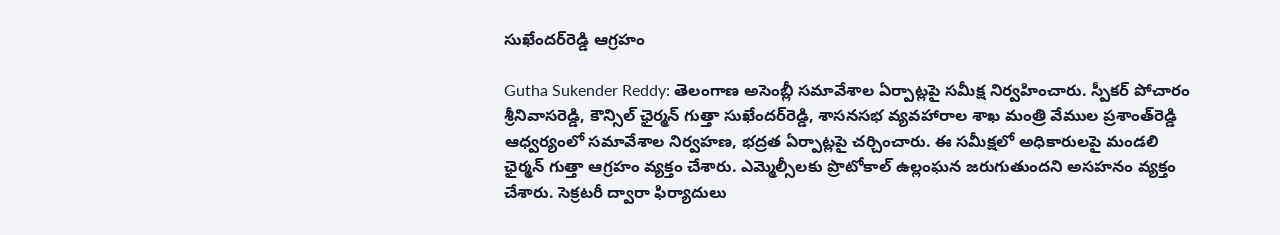సుఖేందర్‌రెడ్డి ఆగ్రహం

Gutha Sukender Reddy: తెలంగాణ అసెంబ్లీ సమావేశాల ఏర్పాట్లపై సమీక్ష నిర్వహించారు. స్పీకర్ పోచారం శ్రీనివాసరెడ్డి, కౌన్సిల్ ఛైర్మన్ గుత్తా సుఖేందర్‌రెడ్డి, శాసనసభ వ్యవహారాల శాఖ మంత్రి వేముల ప్రశాంత్‌రెడ్డి ఆధ్వర్యంలో సమావేశాల నిర్వహణ, భద్రత ఏర్పాట్లపై చర్చించారు. ఈ సమీక్షలో అధికారులపై మండలి ఛైర్మన్ గుత్తా ఆగ్రహం వ్యక్తం చేశారు. ఎమ్మెల్సీలకు ప్రొటోకాల్ ఉల్లంఘన జరుగుతుందని అసహనం వ్యక్తం చేశారు. సెక్రటరీ ద్వారా ఫిర్యాదులు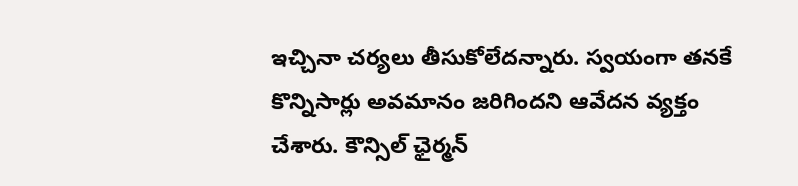ఇచ్చినా చర్యలు తీసుకోలేదన్నారు. స్వయంగా తనకే కొన్నిసార్లు అవమానం జరిగిందని ఆవేదన వ్యక్తం చేశారు. కౌన్సిల్ ఛైర్మన్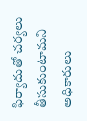ఫిర్యాదుతో చర్యలు తీసుకుంటామని అధికారులు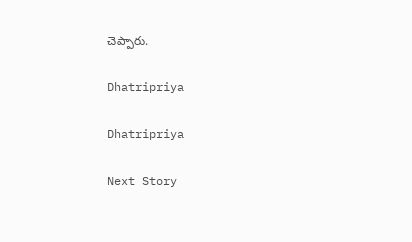చెప్పారు.

Dhatripriya

Dhatripriya

Next Story